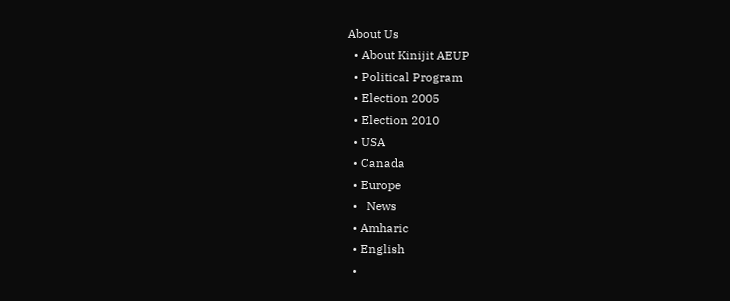About Us
  • About Kinijit AEUP
  • Political Program
  • Election 2005
  • Election 2010
  • USA
  • Canada
  • Europe
  •   News
  • Amharic
  • English
  •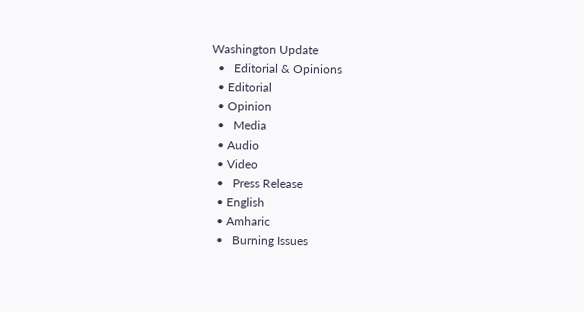Washington Update
  •   Editorial & Opinions
  • Editorial
  • Opinion
  •   Media
  • Audio
  • Video
  •   Press Release
  • English
  • Amharic
  •   Burning Issues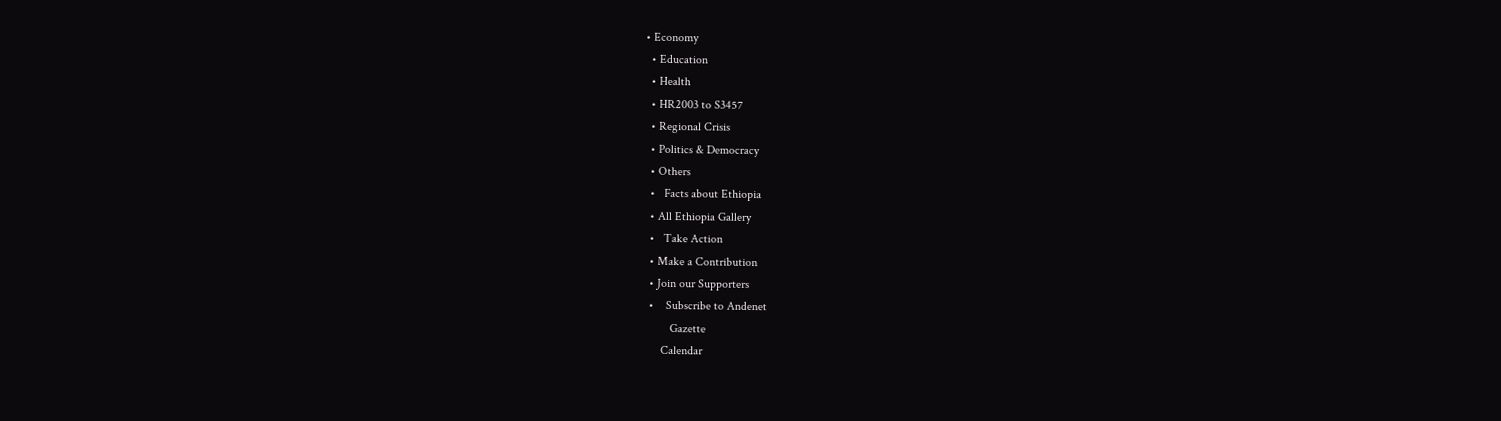• Economy
  • Education
  • Health
  • HR2003 to S3457
  • Regional Crisis
  • Politics & Democracy
  • Others
  •   Facts about Ethiopia
  • All Ethiopia Gallery
  •   Take Action
  • Make a Contribution
  • Join our Supporters
  •    Subscribe to Andenet
         Gazette
      Calendar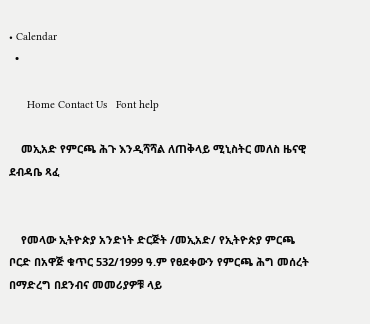• Calendar
  •

      Home Contact Us   Font help

    መኢአድ የምርጫ ሕጉ እንዲሻሻል ለጠቅላይ ሚኒስትር መለስ ዜናዊ ደብዳቤ ጻፈ


    የመላው ኢትዮጵያ አንድነት ድርጅት /መኢአድ/ የኢትዮጵያ ምርጫ ቦርድ በአዋጅ ቁጥር 532/1999 ዓ.ም የፀደቀውን የምርጫ ሕግ መሰረት በማድረግ በደንብና መመሪያዎቹ ላይ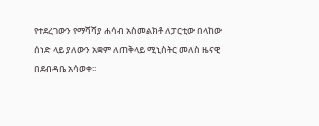የተደረገውን የማሻሻያ ሐሳብ አስመልክቶ ለፓርቲው በላከው ሰነድ ላይ ያለውን አቋም ለጠቅላይ ሚኒስትር መለስ ዜናዊ በደብዳቤ አሳወቀ፡፡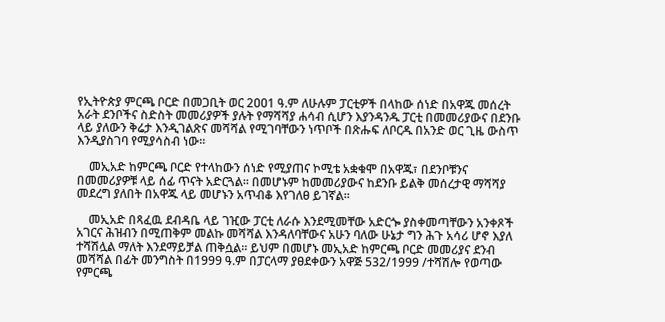የኢትዮጵያ ምርጫ ቦርድ በመጋቢት ወር 2ዐዐ1 ዓ.ም ለሁሉም ፓርቲዎች በላከው ሰነድ በአዋጁ መሰረት አራት ደንቦችና ስድስት መመሪያዎች ያሉት የማሻሻያ ሐሳብ ሲሆን እያንዳንዱ ፓርቲ በመመሪያውና በደንቡ ላይ ያለውን ቅሬታ እንዲገልጽና መሻሻል የሚገባቸውን ነጥቦች በጽሑፍ ለቦርዱ በአንድ ወር ጊዜ ውስጥ እንዲያስገባ የሚያሳስብ ነው፡፡

    መኢአድ ከምርጫ ቦርድ የተላከውን ሰነድ የሚያጠና ኮሚቴ አቋቁሞ በአዋጁ፣ በደንቦቹንና በመመሪያዎቹ ላይ ሰፊ ጥናት አድርጓል፡፡ በመሆኑም ከመመሪያውና ከደንቡ ይልቅ መሰረታዊ ማሻሻያ መደረግ ያለበት በአዋጁ ላይ መሆኑን አጥብቆ እየገለፀ ይገኛል፡፡

    መኢአድ በጻፈዉ ደብዳቤ ላይ ገዢው ፓርቲ ለራሱ እንደሚመቸው አድርጐ ያስቀመጣቸውን አንቀጾች አገርና ሕዝብን በሚጠቅም መልኩ መሻሻል እንዳለባቸውና አሁን ባለው ሁኔታ ግን ሕጉ አሳሪ ሆኖ እያለ ተሻሽሏል ማለት እንደማይቻል ጠቅሷል፡፡ ይህም በመሆኑ መኢአድ ከምርጫ ቦርድ መመሪያና ደንብ መሻሻል በፊት መንግስት በ1999 ዓ.ም በፓርላማ ያፀደቀውን አዋጅ 532/1999 /ተሻሽሎ የወጣው የምርጫ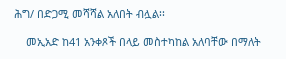ሕግ/ በድጋሚ መሻሻል አለበት ብሏል፡፡

    መኢአድ ከ41 አንቀጾች በላይ መስተካከል አለባቸው በማለት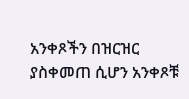አንቀጾችን በዝርዝር ያስቀመጠ ሲሆን አንቀጾቹ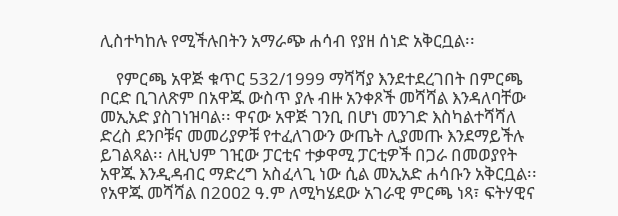ሊስተካከሉ የሚችሉበትን አማራጭ ሐሳብ የያዘ ሰነድ አቅርቧል፡፡

    የምርጫ አዋጅ ቁጥር 532/1999 ማሻሻያ እንደተደረገበት በምርጫ ቦርድ ቢገለጽም በአዋጁ ውስጥ ያሉ ብዙ አንቀጾች መሻሻል እንዳለባቸው መኢአድ ያስገነዝባል፡፡ ዋናው አዋጅ ገንቢ በሆነ መንገድ እስካልተሻሻለ ድረስ ደንቦቹና መመሪያዎቹ የተፈለገውን ውጤት ሊያመጡ እንደማይችሉ ይገልጻል፡፡ ለዚህም ገዢው ፓርቲና ተቃዋሚ ፓርቲዎች በጋራ በመወያየት አዋጁ እንዲዳብር ማድረግ አስፈላጊ ነው ሲል መኢአድ ሐሳቡን አቅርቧል፡፡ የአዋጁ መሻሻል በ2ዐዐ2 ዓ.ም ለሚካሄደው አገራዊ ምርጫ ነጻ፣ ፍትሃዊና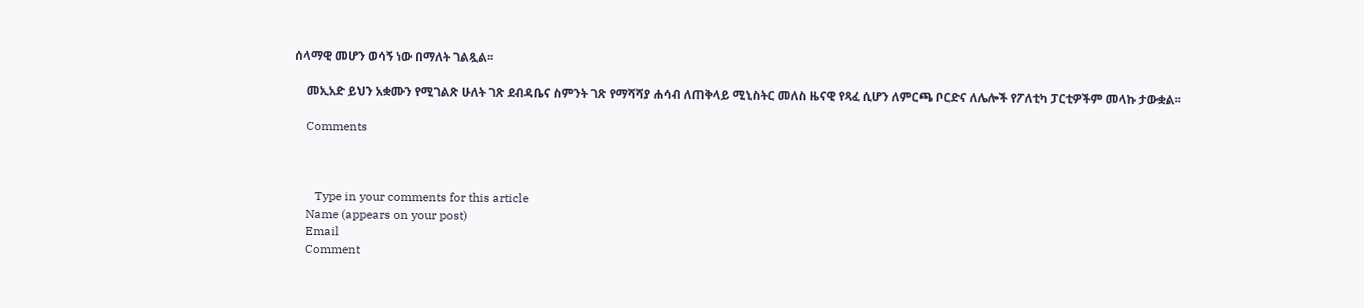ሰላማዊ መሆን ወሳኝ ነው በማለት ገልጿል፡፡

    መኢአድ ይህን አቋሙን የሚገልጽ ሁለት ገጽ ደብዳቤና ስምንት ገጽ የማሻሻያ ሐሳብ ለጠቅላይ ሚኒስትር መለስ ዜናዊ የጻፈ ሲሆን ለምርጫ ቦርድና ለሌሎች የፖለቲካ ፓርቲዎችም መላኩ ታውቋል፡፡

    Comments



       Type in your comments for this article
    Name (appears on your post)
    Email
    Comment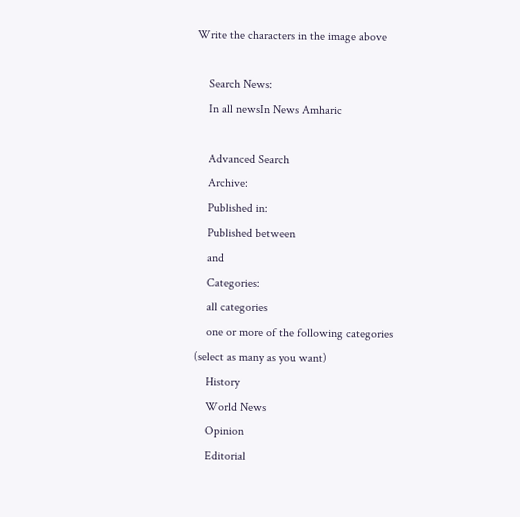Write the characters in the image above

    Search News:
    In all newsIn News Amharic

    Advanced Search
    Archive:
    Published in:
    Published between
    and
    Categories:
    all categories
    one or more of the following categories (select as many as you want)
    History
    World News
    Opinion
    Editorial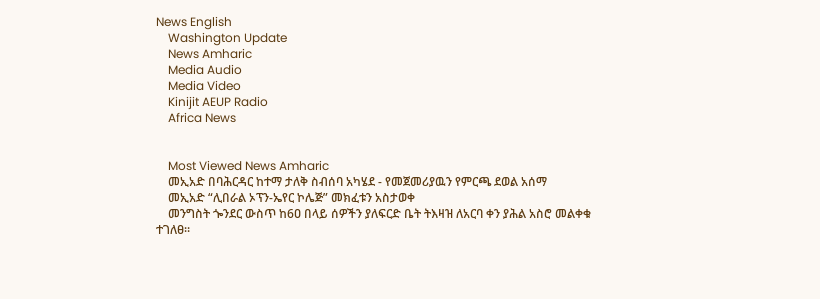News English
    Washington Update
    News Amharic
    Media Audio
    Media Video
    Kinijit AEUP Radio
    Africa News


    Most Viewed News Amharic
    መኢአድ በባሕርዳር ከተማ ታለቅ ስብሰባ አካሄደ - የመጀመሪያዉን የምርጫ ደወል አሰማ
    መኢአድ “ሊበራል ኦፕን-ኤየር ኮሌጅ” መክፈቱን አስታወቀ
    መንግስት ጐንደር ውስጥ ከ6ዐ በላይ ሰዎችን ያለፍርድ ቤት ትእዛዝ ለአርባ ቀን ያሕል አስሮ መልቀቁ ተገለፀ፡፡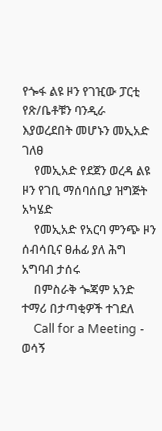የጐፋ ልዩ ዞን የገዢው ፓርቲ የጽ/ቤቶቹን ባንዲራ እያወረደበት መሆኑን መኢአድ ገለፀ
    የመኢአድ የደጀን ወረዳ ልዩ ዞን የገቢ ማሰባሰቢያ ዝግጅት አካሄድ
    የመኢአድ የአርባ ምንጭ ዞን ሰብሳቢና ፀሐፊ ያለ ሕግ አግባብ ታሰሩ
    በምስራቅ ጐጃም አንድ ተማሪ በታጣቂዎች ተገደለ
    Call for a Meeting - ወሳኝ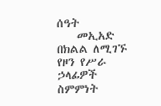ሰዓት
    መኢአድ በክልል ለሚገኙ የዞን የሥራ ኃላፊዎች ስምምነት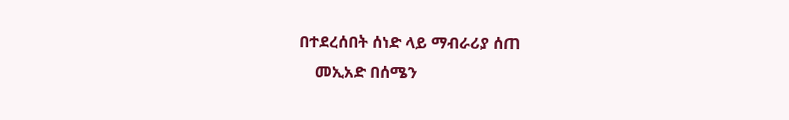በተደረሰበት ሰነድ ላይ ማብራሪያ ሰጠ
    መኢአድ በሰሜን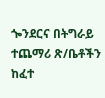ጐንደርና በትግራይ ተጨማሪ ጽ/ቤቶችን ከፈተ